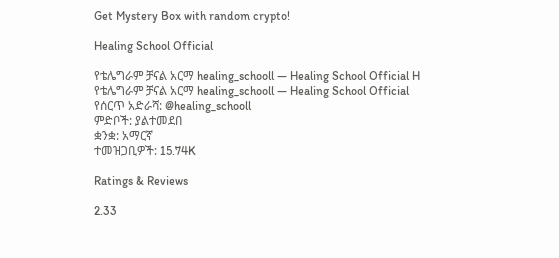Get Mystery Box with random crypto!

Healing School Official

የቴሌግራም ቻናል አርማ healing_schooll — Healing School Official H
የቴሌግራም ቻናል አርማ healing_schooll — Healing School Official
የሰርጥ አድራሻ: @healing_schooll
ምድቦች: ያልተመደበ
ቋንቋ: አማርኛ
ተመዝጋቢዎች: 15.74K

Ratings & Reviews

2.33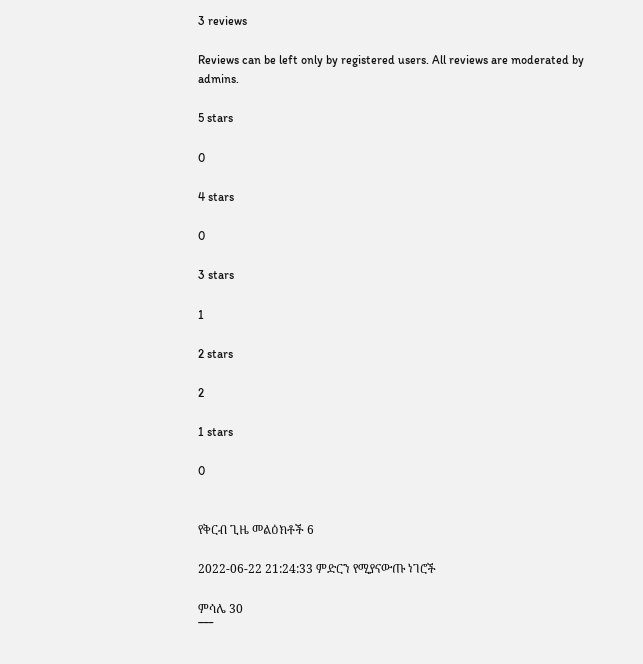3 reviews

Reviews can be left only by registered users. All reviews are moderated by admins.

5 stars

0

4 stars

0

3 stars

1

2 stars

2

1 stars

0


የቅርብ ጊዜ መልዕክቶች 6

2022-06-22 21:24:33 ምድርን የሚያናውጡ ነገሮች

ምሳሌ 30
¯¯¯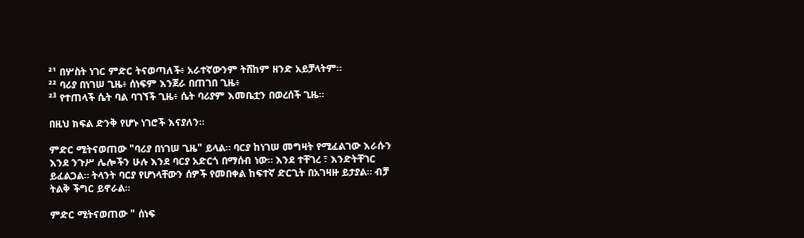²¹ በሦስት ነገር ምድር ትናወጣለች፥ አራተኛውንም ትሸከም ዘንድ አይቻላትም።
²² ባሪያ በነገሠ ጊዜ፥ ሰነፍም እንጀራ በጠገበ ጊዜ፥
²³ የተጠላች ሴት ባል ባገኘች ጊዜ፥ ሴት ባሪያም እመቤቷን በወረሰች ጊዜ።

በዚህ ክፍል ድንቅ የሆኑ ነገሮች እናያለን።

ምድር ሚትናወጠው "ባሪያ በነገሠ ጊዜ" ይላል። ባርያ ከነገሠ መግዛት የሚፈልገው እራሱን እንደ ንጉሥ ሌሎችን ሁሉ እንደ ባርያ አድርጎ በማሰብ ነው። እንደ ተቸገረ ፣ እንድትቸገር ይፈልጋል። ትላንት ባርያ የሆነላቸውን ሰዎች የመበቀል ከፍተኛ ድርጊት በአገዛዙ ይታያል። ብቻ ትልቅ ችግር ይኖራል።

ምድር ሚትናወጠው " ሰነፍ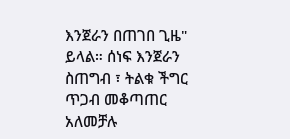እንጀራን በጠገበ ጊዜ" ይላል። ሰነፍ እንጀራን ስጠግብ ፣ ትልቁ ችግር ጥጋብ መቆጣጠር አለመቻሉ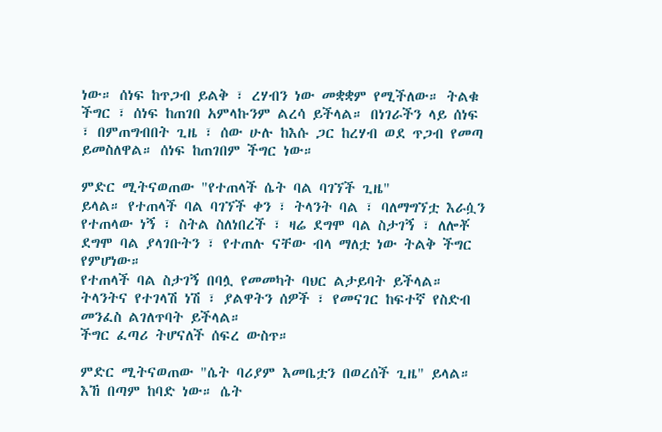ነው። ሰነፍ ከጥጋብ ይልቅ ፣ ረሃብን ነው መቋቋም የሚችለው። ትልቁ ችግር ፣ ሰነፍ ከጠገበ አምላኩንም ልረሳ ይችላል። በነገራችን ላይ ሰነፍ ፣ በምጠግብበት ጊዜ ፣ ሰው ሁሉ ከእሱ ጋር ከረሃብ ወደ ጥጋብ የመጣ ይመስለዋል። ሰነፍ ከጠገበም ችግር ነው።

ምድር ሚትናወጠው "የተጠላች ሴት ባል ባገኘች ጊዜ"
ይላል። የተጠላች ባል ባገኘች ቀን ፣ ትላንት ባል ፣ ባለማግኘቷ እራሷን የተጠላው ነኝ ፣ ስትል ስለነበረች ፣ ዛሬ ደግሞ ባል ስታገኝ ፣ ለሎቾ ደግሞ ባል ያላገቡትን ፣ የተጠሉ ናቸው ብላ ማለቷ ነው ትልቅ ችግር የምሆነው።
የተጠላች ባል ስታገኝ በባሏ የመመካት ባህር ልታይባት ይችላል። ትላንትና የተገላሽ ነሽ ፣ ያልዋትን ሰዎች ፣ የመናገር ከፍተኛ የስድብ መንፈስ ልገለጥባት ይችላል።
ችግር ፈጣሪ ትሆናለች ሰፍረ ውስጥ።

ምድር ሚትናወጠው "ሴት ባሪያም እመቤቷን በወረሰች ጊዜ" ይላል። እኸ በጣም ከባድ ነው። ሴት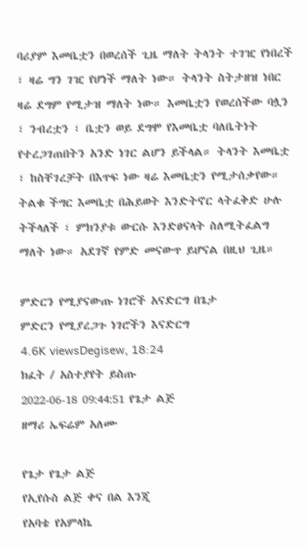ባሪያም እመቤቷን በወረሰች ጊዜ ማለት ትላንት ተገዢ የነበረች ፣ ዛሬ ግን ገዢ የሆነች ማለት ነው። ትላንት ስትታዘዝ ነበር ዛሬ ደግም የሚታዝ ማለት ነው። እመቤቷን የወረሰችው ባሏን ፣ ንብረቷን ፣ ቤቷን ወይ ደግሞ የእመቤቷ ባለቤትነት የተረጋገጠበትን አንድ ነገር ልሆን ይችላል። ትላንት እመቤቷ ፣ ከስቸገረቻት በእጥፍ ነው ዛሬ እመቤቷን የሚታሰቃየው።
ትልቁ ችግር እመቤቷ በሕይወት እንድትኖር ላትፈቅድ ሁሉ ትችላለች ፣ ምክንያቱ ውርሱ እንድፀናላት ስለሚትፈልግ ማለት ነው። አደገኛ የምድ መናውጥ ይሆናል በዚህ ጊዜ።

ምድርን የሚያናውጡ ነገሮች አናድርግ በጌታ
ምድርን የሚያረጋጉ ነገሮችን እናድርግ
4.6K viewsDegisew, 18:24
ክፈት / አስተያየት ይስጡ
2022-06-18 09:44:51 የጌታ ልጅ
ዘማሪ ኤፍሬም አለሙ

የጌታ የጌታ ልጅ
የኢየሱስ ልጅ ቀና በል እንጂ
የአባቴ የአምላኬ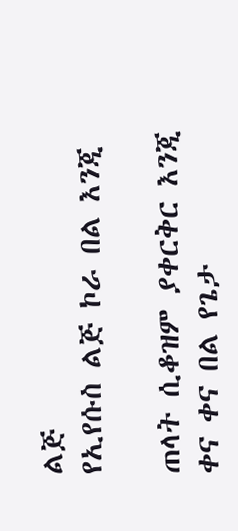ልጅ
የኢየሱስ ልጅ ኮራ በል እንጂ

ጠላት ሲቆዝም ያቀርቅር እንጂ
ቀና ቀና በል የጌታ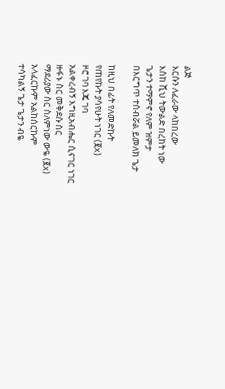ልጅ
እርሱን ለፈራው ላከበረው
እስከ ሺህ ትውልድ በረከት ነው
ጌታን ተማምኖ የለም ዝምታ
በእርግጥ ተሰብሯል ይመለክ ጌታ

ከዚህ በፊት የለመድኩት
የጠየኩት ያሳየሁት ነገር (፪x)
ዞሮ ገባ እጄ ገባ
አልቀረብኝ እግዚአብሔር ሲናገር ነገር
ዙፋኑ ስር መቅደሱ ስር
ማደሪያው ስር ስለምነው ውዬ (፪x)
አላፈርኩም አልከሰርኩም
ተሳካልኝ ጌታ ጌታን ብዬ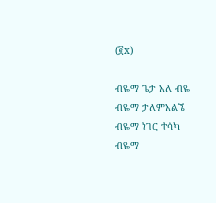(፪x)

ብዬማ ጌታ አለ ብዬ
ብዬማ ታለምአልኜ
ብዬማ ነገር ተሳካ
ብዬማ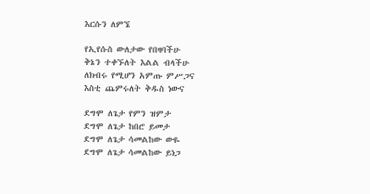እርሱን ለምኜ

የኢየሱስ ውለታው የበዛባችሁ
ቅኔን ተቀኙለት እልል ብላችሁ
ለክብሩ የሚሆን አምጡ ምሥጋና
እስቲ ጨምሩለት ቅዱስ ነውና

ደግሞ ለጌታ የምን ዝምታ
ደግሞ ለጌታ ከበሮ ይመታ
ደግሞ ለጌታ ሳመልከው ውዬ
ደግሞ ለጌታ ሳመልከው ይነጋ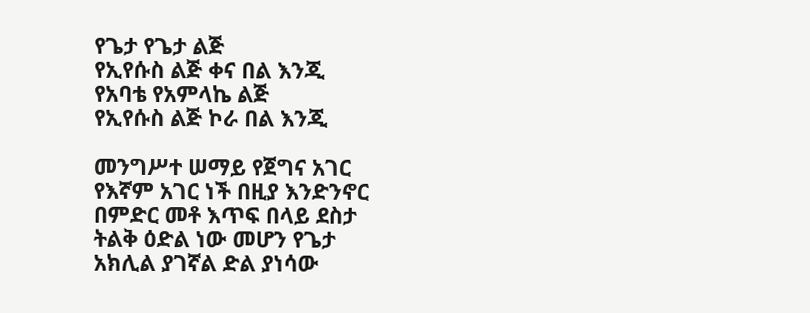የጌታ የጌታ ልጅ
የኢየሱስ ልጅ ቀና በል እንጂ
የአባቴ የአምላኬ ልጅ
የኢየሱስ ልጅ ኮራ በል እንጂ

መንግሥተ ሠማይ የጀግና አገር
የእኛም አገር ነች በዚያ እንድንኖር
በምድር መቶ እጥፍ በላይ ደስታ
ትልቅ ዕድል ነው መሆን የጌታ
አክሊል ያገኛል ድል ያነሳው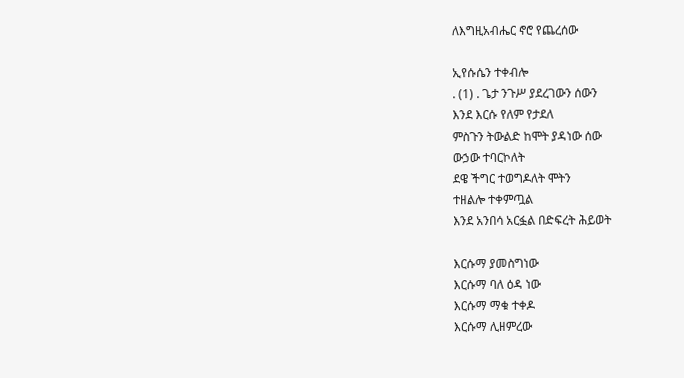ለእግዚአብሔር ኖሮ የጨረሰው

ኢየሱሴን ተቀብሎ
. (1) . ጌታ ንጉሥ ያደረገውን ሰውን
እንደ እርሱ የለም የታደለ
ምስጉን ትውልድ ከሞት ያዳነው ሰው
ውኃው ተባርኮለት
ደዌ ችግር ተወግዶለት ሞትን
ተዘልሎ ተቀምጧል
እንደ አንበሳ አርፏል በድፍረት ሕይወት

እርሱማ ያመስግነው
እርሱማ ባለ ዕዳ ነው
እርሱማ ማቁ ተቀዶ
እርሱማ ሊዘምረው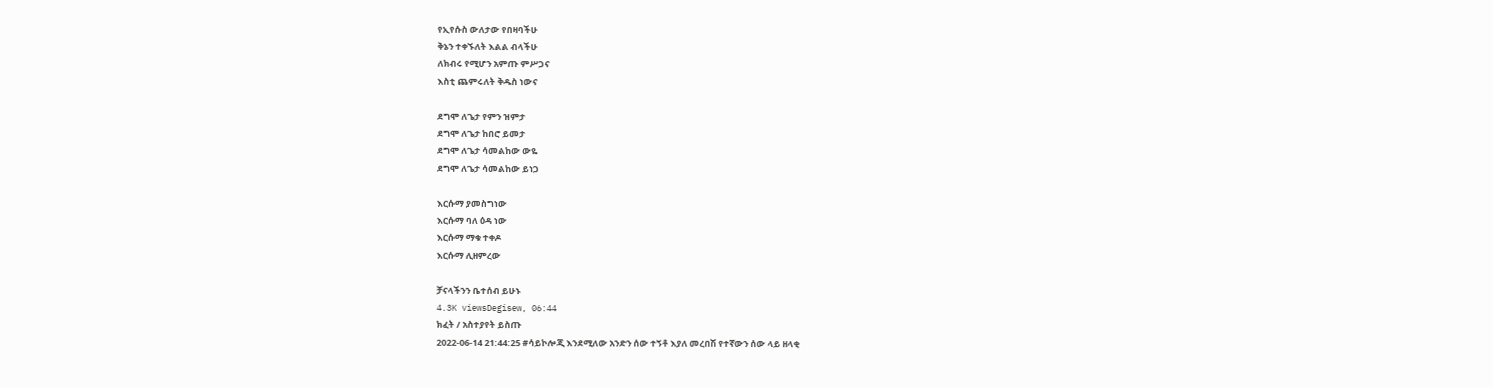የኢየሱስ ውለታው የበዛባችሁ
ቅኔን ተቀኙለት እልል ብላችሁ
ለክብሩ የሚሆን አምጡ ምሥጋና
እስቲ ጨምሩለት ቅዱስ ነውና

ደግሞ ለጌታ የምን ዝምታ
ደግሞ ለጌታ ከበሮ ይመታ
ደግሞ ለጌታ ሳመልከው ውዬ
ደግሞ ለጌታ ሳመልከው ይነጋ

እርሱማ ያመስግነው
እርሱማ ባለ ዕዳ ነው
እርሱማ ማቁ ተቀዶ
እርሱማ ሊዘምረው

ቻናላችንን ቤተሰብ ይሁኑ
4.3K viewsDegisew, 06:44
ክፈት / አስተያየት ይስጡ
2022-06-14 21:44:25 #ሳይኮሎጂ እንደሚለው አንድን ሰው ተኝቶ እያለ መረበሽ የተኛውን ሰው ላይ ዘላቂ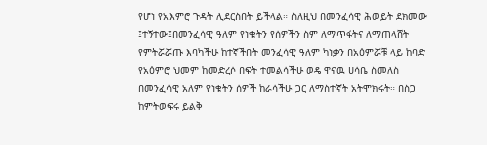የሆነ የአእምሮ ጉዳት ሊደርስበት ይችላል። ስለዚህ በመንፈሳዊ ሕወይት ደክመው ፤ተኝተው፤በመንፈሳዊ ዓለም የነቁትን የሰዎችን ስም ለማጥፋትና ለማጠላሸት የምትሯሯጡ እባካችሁ ከተኛችበት መንፈሳዊ ዓለም ካነቃን በአዕምሯቹ ላይ ከባድ የአዕምሮ ህመም ከመድረሶ በፍት ተመልሳችሁ ወዴ ዋናዉ ሀሳቤ ስመለስ በመንፈሳዊ አለም የነቁትን ሰዎች ከራሳችሁ ጋር ለማስተኛት አትሞክሩት። በስጋ ከምትወፍሩ ይልቅ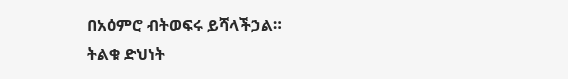በአዕምሮ ብትወፍሩ ይሻላችኃል።
ትልቁ ድህነት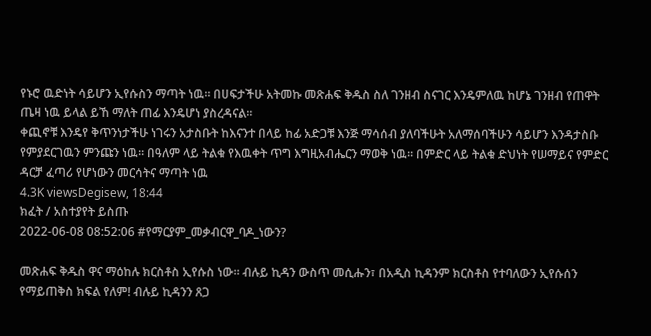የኑሮ ዉድነት ሳይሆን ኢየሱስን ማጣት ነዉ። በሀፍታችሁ አትመኩ መጽሐፍ ቅዱስ ስለ ገንዘብ ስናገር እንዴምለዉ ከሆኔ ገንዘብ የጠዋት ጤዛ ነዉ ይላል ይኸ ማለት ጠፊ እንዴሆነ ያስረዳናል።
ቀጪኖቹ እንዴየ ቅጥንነታችሁ ነገሩን አታስቡት ከእናንተ በላይ ከፊ አድጋቹ እንጅ ማሳሰብ ያለባችሁት አለማሰባችሁን ሳይሆን እንዳታስቡ የምያደርገዉን ምንጩን ነዉ። በዓለም ላይ ትልቁ የእዉቀት ጥግ እግዚአብሔርን ማወቅ ነዉ። በምድር ላይ ትልቁ ድህነት የሠማይና የምድር ዳርቻ ፈጣሪ የሆነውን መርሳትና ማጣት ነዉ
4.3K viewsDegisew, 18:44
ክፈት / አስተያየት ይስጡ
2022-06-08 08:52:06 #የማርያም_መቃብርዋ_ባዶ_ነውን?

መጽሐፍ ቅዱስ ዋና ማዕከሉ ክርስቶስ ኢየሱስ ነው። ብሉይ ኪዳን ውስጥ መሲሑን፣ በአዲስ ኪዳንም ክርስቶስ የተባለውን ኢየሱሰን የማይጠቅስ ክፍል የለም! ብሉይ ኪዳንን ጸጋ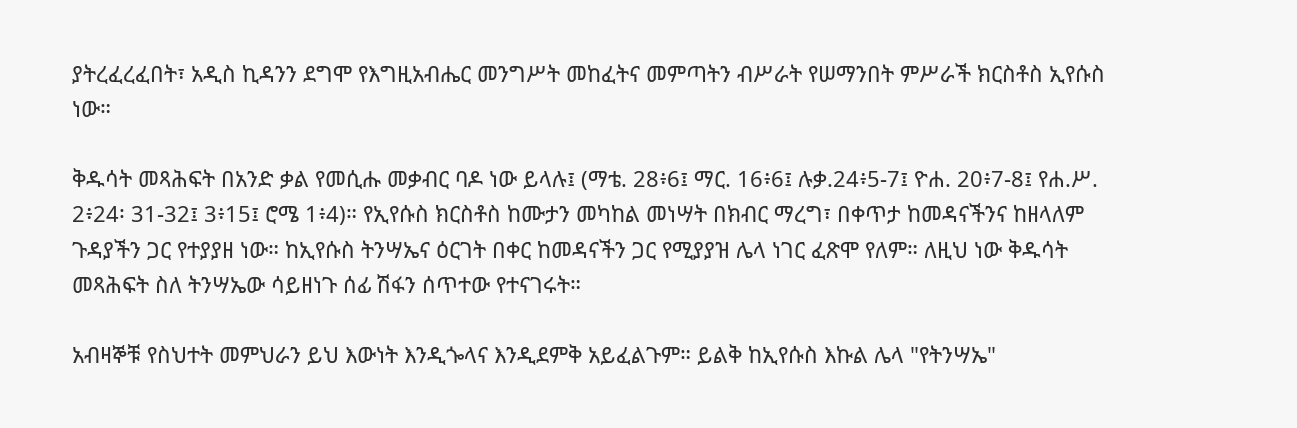ያትረፈረፈበት፣ አዲስ ኪዳንን ደግሞ የእግዚአብሔር መንግሥት መከፈትና መምጣትን ብሥራት የሠማንበት ምሥራች ክርስቶስ ኢየሱስ ነው።

ቅዱሳት መጻሕፍት በአንድ ቃል የመሲሑ መቃብር ባዶ ነው ይላሉ፤ (ማቴ. 28፥6፤ ማር. 16፥6፤ ሉቃ.24፥5-7፤ ዮሐ. 20፥7-8፤ የሐ.ሥ. 2፥24፡ 31-32፤ 3፥15፤ ሮሜ 1፥4)። የኢየሱስ ክርስቶስ ከሙታን መካከል መነሣት በክብር ማረግ፣ በቀጥታ ከመዳናችንና ከዘላለም ጉዳያችን ጋር የተያያዘ ነው። ከኢየሱስ ትንሣኤና ዕርገት በቀር ከመዳናችን ጋር የሚያያዝ ሌላ ነገር ፈጽሞ የለም። ለዚህ ነው ቅዱሳት መጻሕፍት ስለ ትንሣኤው ሳይዘነጉ ሰፊ ሽፋን ሰጥተው የተናገሩት።

አብዛኞቹ የስህተት መምህራን ይህ እውነት እንዲጐላና እንዲደምቅ አይፈልጉም። ይልቅ ከኢየሱስ እኩል ሌላ "የትንሣኤ"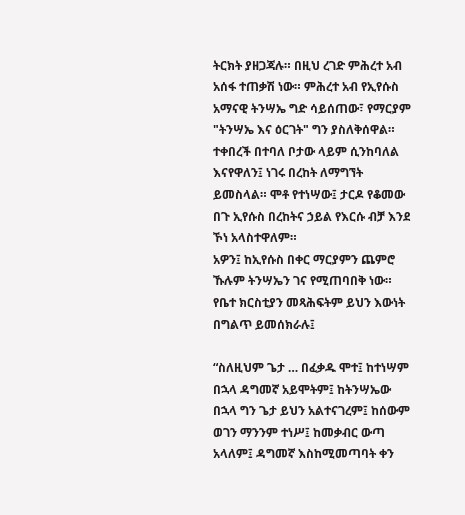ትርክት ያዘጋጃሉ። በዚህ ረገድ ምሕረተ አብ አሰፋ ተጠቃሽ ነው። ምሕረተ አብ የኢየሱስ አማናዊ ትንሣኤ ግድ ሳይሰጠው፣ የማርያም "ትንሣኤ እና ዕርገት" ግን ያስለቅሰዋል። ተቀበረች በተባለ ቦታው ላይም ሲንከባለል እናየዋለን፤ ነገሩ በረከት ለማግኘት ይመስላል። ሞቶ የተነሣው፤ ታርዶ የቆመው በጉ ኢየሱስ በረከትና ኃይል የእርሱ ብቻ እንደ ኾነ አላስተዋለም።
አዎን፤ ከኢየሱስ በቀር ማርያምን ጨምሮ ኹሉም ትንሣኤን ገና የሚጠባበቅ ነው። የቤተ ክርስቲያን መጻሕፍትም ይህን እውነት በግልጥ ይመሰክራሉ፤

“ስለዚህም ጌታ … በፈቃዱ ሞተ፤ ከተነሣም በኋላ ዳግመኛ አይሞትም፤ ከትንሣኤው በኋላ ግን ጌታ ይህን አልተናገረም፤ ከሰውም ወገን ማንንም ተነሥ፤ ከመቃብር ውጣ አላለም፤ ዳግመኛ እስከሚመጣባት ቀን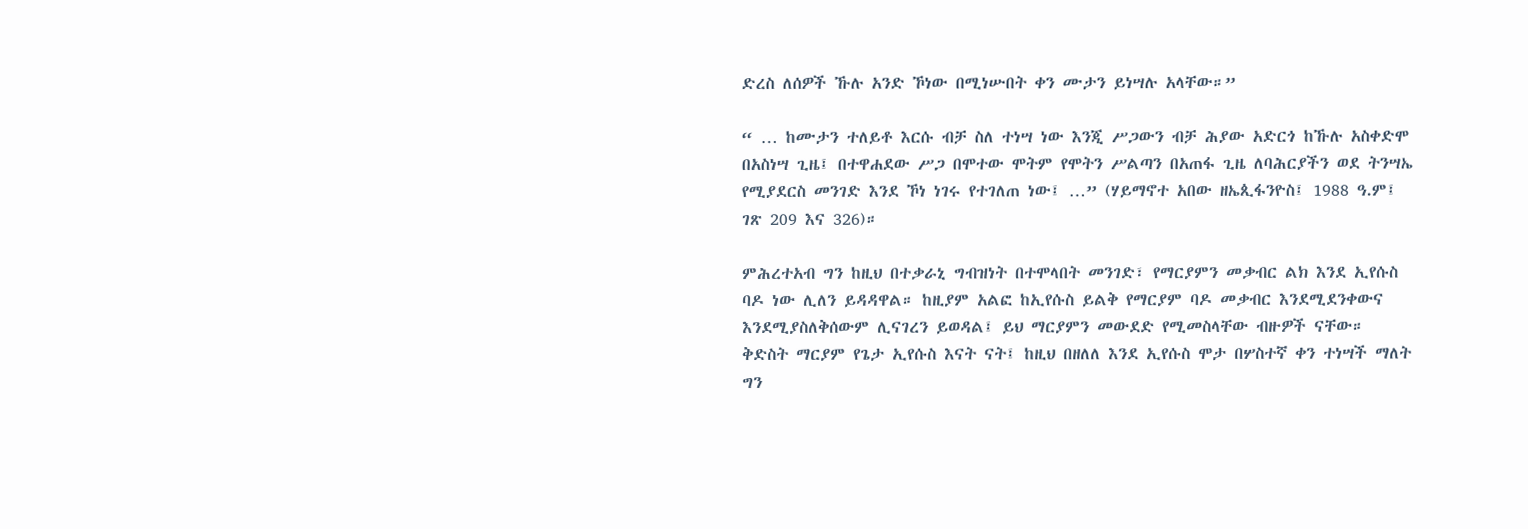ድረስ ለሰዎች ኹሉ አንድ ኾነው በሚነሡበት ቀን ሙታን ይነሣሉ አላቸው።”

“ … ከሙታን ተለይቶ እርሱ ብቻ ስለ ተነሣ ነው እንጂ ሥጋውን ብቻ ሕያው አድርጎ ከኹሉ አስቀድሞ በአስነሣ ጊዜ፤ በተዋሐደው ሥጋ በሞተው ሞትም የሞትን ሥልጣን በአጠፋ ጊዜ ለባሕርያችን ወደ ትንሣኤ የሚያደርስ መንገድ እንደ ኾነ ነገሩ የተገለጠ ነው፤ …” (ሃይማኖተ አበው ዘኤጲፋንዮስ፤ 1988 ዓ.ም፤ ገጽ 209 እና 326)።

ምሕረተአብ ግን ከዚህ በተቃራኒ ግብዝነት በተሞላበት መንገድ፣ የማርያምን መቃብር ልክ እንደ ኢየሱስ ባዶ ነው ሊለን ይዳዳዋል። ከዚያም አልፎ ከኢየሱስ ይልቅ የማርያም ባዶ መቃብር እንደሚደንቀውና እንደሚያስለቅሰውም ሊናገረን ይወዳል፤ ይህ ማርያምን መውደድ የሚመስላቸው ብዙዎች ናቸው። ቅድስት ማርያም የጌታ ኢየሱስ እናት ናት፤ ከዚህ በዘለለ እንደ ኢየሱስ ሞታ በሦስተኛ ቀን ተነሣች ማለት ግን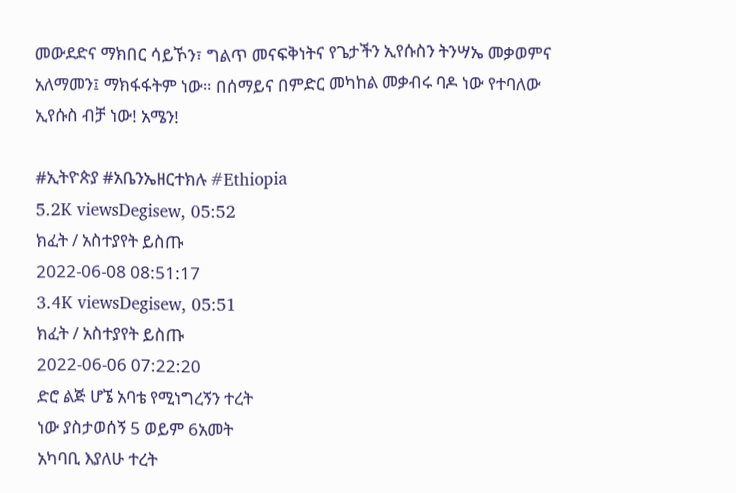መውደድና ማክበር ሳይኾን፣ ግልጥ መናፍቅነትና የጌታችን ኢየሱስን ትንሣኤ መቃወምና አለማመን፤ ማክፋፋትም ነው። በሰማይና በምድር መካከል መቃብሩ ባዶ ነው የተባለው ኢየሱስ ብቻ ነው! አሜን!

#ኢትዮጵያ #አቤንኤዘርተክሉ #Ethiopia
5.2K viewsDegisew, 05:52
ክፈት / አስተያየት ይስጡ
2022-06-08 08:51:17
3.4K viewsDegisew, 05:51
ክፈት / አስተያየት ይስጡ
2022-06-06 07:22:20
ድሮ ልጅ ሆኜ አባቴ የሚነግረኝን ተረት
ነው ያስታወሰኝ 5 ወይም 6አመት
አካባቢ እያለሁ ተረት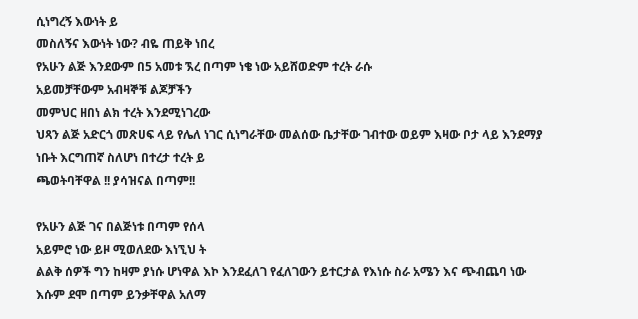ሲነግረኝ እውነት ይ
መስለኝና እውነት ነው? ብዬ ጠይቅ ነበረ
የአሁን ልጅ እንደውም በ5 አመቱ ኧረ በጣም ነቄ ነው አይሸወድም ተረት ራሱ
አይመቻቸውም አብዛኞቹ ልጆቻችን
መምህር ዘበነ ልክ ተረት እንደሚነገረው
ህጻን ልጅ አድርጎ መጽሀፍ ላይ የሌለ ነገር ሲነግራቸው መልሰው ቤታቸው ገብተው ወይም እዛው ቦታ ላይ እንደማያ
ነቡት እርግጠኛ ስለሆነ በተረታ ተረት ይ
ጫወትባቸዋል !! ያሳዝናል በጣም!!

የአሁን ልጅ ገና በልጅነቱ በጣም የሰላ
አይምሮ ነው ይዞ ሚወለደው እነኚህ ት
ልልቅ ሰዎች ግን ከዛም ያነሱ ሆነዋል እኮ እንደፈለገ የፈለገውን ይተርታል የእነሱ ስራ አሜን እና ጭብጨባ ነው
እሱም ደሞ በጣም ይንቃቸዋል አለማ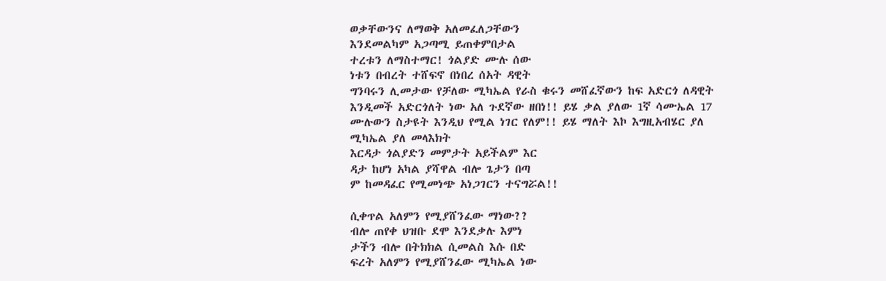ወቃቸውንና ለማወቅ አለመፈለጋቸውን
እንደመልካም አጋጣሚ ይጠቀምበታል
ተረቱን ለማስተማር! ጎልያድ ሙሉ ሰው
ነቱን በብረት ተሸፍኖ በነበረ ሰአት ዳዊት
ግንባሩን ሊመታው የቻለው ሚካኤል የራስ ቁሩን መሸፈኛውን ከፍ አድርጎ ለዳዊት እንዲመች አድርጎለት ነው አለ ጉደኛው ዘበነ!! ይሄ ቃል ያለው 1ኛ ሳሙኤል 17 ሙሉውን ስታዩት እንዲህ የሚል ነገር የለም!! ይሄ ማለት እኮ እግዚአብሄር ያለ ሚካኤል ያለ መላእክት
እርዳታ ጎልያድን መምታት አይችልም እር
ዳታ ከሆነ አካል ያሻዋል ብሎ ጌታን በጣ
ም ከመዳፈር የሚመነጭ አነጋገርን ተናግሯል!!

ሲቀጥል አለምን የሚያሸንፈው ማነው??
ብሎ ጠየቀ ህዝቡ ደሞ እንደቃሉ እምነ
ታችን ብሎ በትክክል ሲመልስ እሱ በድ
ፍረት አለምን የሚያሸንፈው ሚካኤል ነው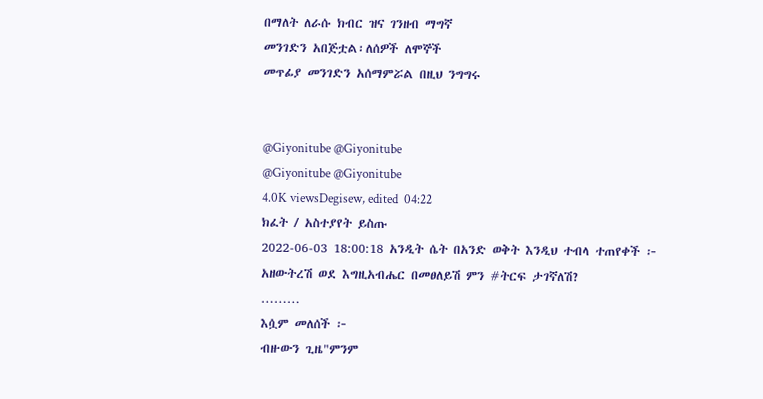በማለት ለራሱ ክብር ዝና ገንዘብ ማግኛ
መንገድን አበጅቷል፡ለሰዎች ለሞኞች
መጥፊያ መንገድን አሰማምሯል በዚህ ንግግሩ


@Giyonitube @Giyonitube
@Giyonitube @Giyonitube
4.0K viewsDegisew, edited  04:22
ክፈት / አስተያየት ይስጡ
2022-06-03 18:00:18 አንዲት ሴት በአንድ ወቅት እንዲህ ተብላ ተጠየቀች ፦
አዘውትረሽ ወደ እግዚአብሔር በመፀለይሽ ምን #ትርፍ ታገኛለሽ?
………
እሷም መለሰች ፦
ብዙውን ጊዜ"ምንም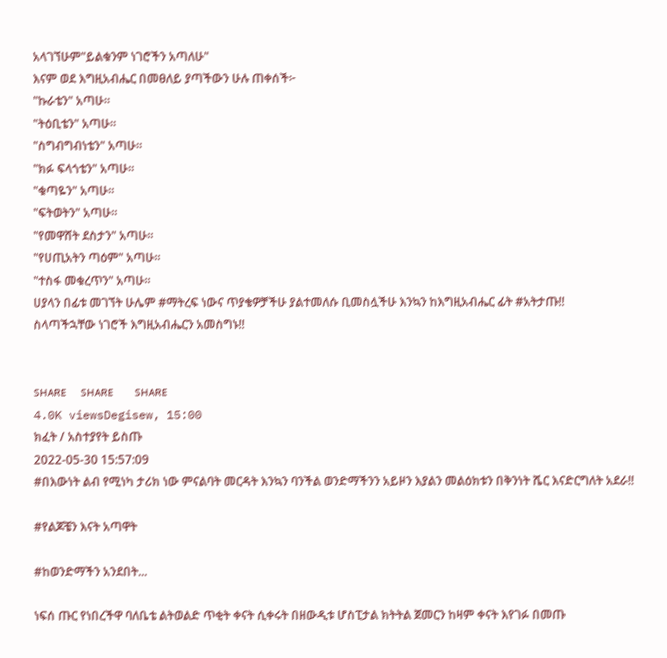አላገኘሁም"ይልቁንም ነገሮችን አጣለሁ"
እናም ወደ እግዚአብሔር በመፀለይ ያጣችውን ሁሉ ጠቀሰች፦
"ኩራቴን" አጣሁ።
"ትዕቢቴን" አጣሁ።
"ስግብግብነቴን" አጣሁ።
"ክፉ ፍላጎቴን" አጣሁ።
"ቁጣዬን" አጣሁ።
"ፍትወትን" አጣሁ።
"የመዋሸት ደስታን" አጣሁ።
"የሀጢአትን ጣዕም" አጣሁ።
"ተስፋ መቁረጥን" አጣሁ።
ሀያላን በፊቱ መገኘት ሁሌም #ማትረፍ ነውና ጥያቄዎቻችሁ ያልተመለሱ ቢመስሏችሁ እንኳን ከእግዚአብሔር ፊት #አትታጡ!!
ስላጣችኋቸው ነገሮች እግዚአብሔርን አመስግኑ!!


sʜᴀʀᴇ  sʜᴀʀᴇ   sʜᴀʀᴇ
4.0K viewsDegisew, 15:00
ክፈት / አስተያየት ይስጡ
2022-05-30 15:57:09
#በእውነት ልብ የሚነካ ታሪክ ነው ምናልባት መርዳት እንኳን ባንችል ወንድማችንን አይዞን እያልን መልዕክቱን በቅንነት ሼር እናድርግለት አደራ!!

#የልጆቼን እናት አጣዋት

#ከወንድማችን አንደበት...

ነፍሰ ጡር የነበረችዋ ባለቤቴ ልትወልድ ጥቂት ቀናት ሲቀሩት በዘውዲቱ ሆስፒታል ክትትል ጀመርን ከዛም ቀናት እየገፉ በመጡ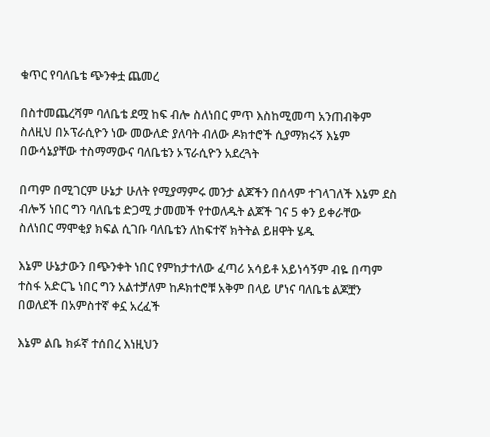ቁጥር የባለቤቴ ጭንቀቷ ጨመረ

በስተመጨረሻም ባለቤቴ ደሟ ከፍ ብሎ ስለነበር ምጥ እስከሚመጣ አንጠብቅም ስለዚህ በኦፕራሲዮን ነው መውለድ ያለባት ብለው ዶክተሮች ሲያማክሩኝ እኔም በውሳኔያቸው ተስማማውና ባለቤቴን ኦፕራሲዮን አደረጓት

በጣም በሚገርም ሁኔታ ሁለት የሚያማምሩ መንታ ልጆችን በሰላም ተገላገለች እኔም ደስ ብሎኝ ነበር ግን ባለቤቴ ድጋሚ ታመመች የተወለዱት ልጆች ገና 5 ቀን ይቀራቸው ስለነበር ማሞቂያ ክፍል ሲገቡ ባለቤቴን ለከፍተኛ ክትትል ይዘዋት ሄዱ

እኔም ሁኔታውን በጭንቀት ነበር የምከታተለው ፈጣሪ አሳይቶ አይነሳኝም ብዬ በጣም ተስፋ አድርጌ ነበር ግን አልተቻለም ከዶክተሮቹ አቅም በላይ ሆነና ባለቤቴ ልጆቿን በወለደች በአምስተኛ ቀኗ አረፈች

እኔም ልቤ ክፉኛ ተሰበረ እነዚህን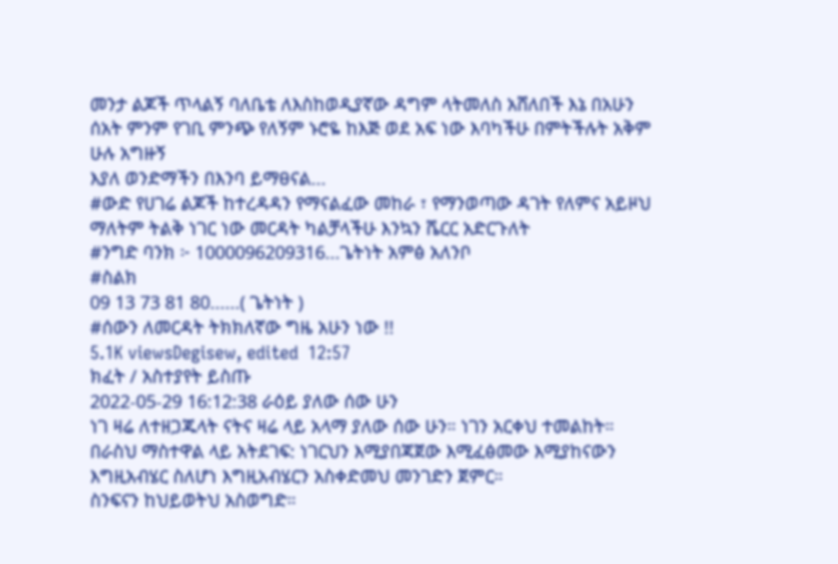መንታ ልጆች ጥላልኝ ባለቤቴ ለእስከወዲያኛው ዳግም ላትመለስ አሸለበች እኔ በአሁን ሰአት ምንም የገቢ ምንጭ የለኝም ኑሮዬ ከእጅ ወደ አፍ ነው እባካችሁ በምትችሉት አቅም ሁሉ አግዙኝ
እያለ ወንድማችን በእንባ ይማፀናል...
#ውድ የሀገሬ ልጆች ከተረዳዳን የማናልፈው መከራ ፣ የማንወጣው ዳገት የለምና አይዞህ ማለትም ትልቅ ነገር ነው መርዳት ካልቻላችሁ እንኳን ሼርር አድርጉለት
#ንግድ ባንክ ፦ 1000096209316...ጌትነት አምፅ አለንቦ
#ስልክ
09 13 73 81 80......( ጌትነት )
#ሰውን ለመርዳት ትክክለኛው ግዜ አሁን ነው !!
5.1K viewsDegisew, edited  12:57
ክፈት / አስተያየት ይስጡ
2022-05-29 16:12:38 ራዕይ ያለው ሰው ሁን
ነገ ዛሬ ለተዘጋጁላት ናትና ዛሬ ላይ አላማ ያለው ሰው ሁን። ነገን አርቀህ ተመልከት።
በራስህ ማስተዋል ላይ አትደገፍ: ነገርህን እሚያበጃጀው እሚፈፅመው እሚያከናውን እግዚአብሄር ስለሆነ እግዚአብሄርን አስቀድመህ መንገድን ጀምር።
ስንፍናን ከህይወትህ አስወግድ።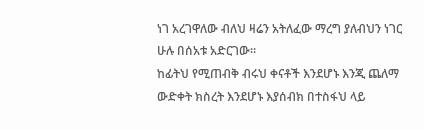ነገ አረገዋለው ብለህ ዛሬን አትለፈው ማረግ ያለብህን ነገር ሁሉ በሰአቱ አድርገው።
ከፊትህ የሚጠብቅ ብሩህ ቀናቶች እንደሆኑ እንጂ ጨለማ ውድቀት ክስረት እንደሆኑ እያሰብክ በተስፋህ ላይ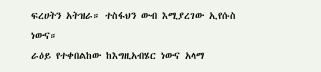ፍረሀትን አትዝራ። ተስፋህን ውብ እሚያረገው ኢየሱስ ነውና።
ራዕይ የተቀበልከው ከእግዚአብሄር ነውና አላማ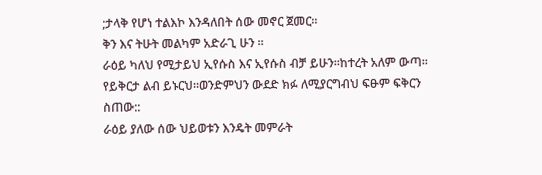;ታላቅ የሆነ ተልእኮ እንዳለበት ሰው መኖር ጀመር።
ቅን እና ትሁት መልካም አድራጊ ሁን ።
ራዕይ ካለህ የሚታይህ ኢየሱስ እና ኢየሱስ ብቻ ይሁን።ከተረት አለም ውጣ።
የይቅርታ ልብ ይኑርህ።ወንድምህን ውደድ ክፉ ለሚያርግብህ ፍፁም ፍቅርን ስጠው::
ራዕይ ያለው ሰው ህይወቱን እንዴት መምራት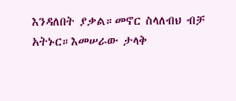እንዳለበት ያቃል።መኖር ስላለብህ ብቻ አትኑር።እመሠራው ታላቅ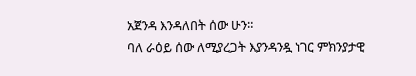አጀንዳ እንዳለበት ሰው ሁን።
ባለ ራዕይ ሰው ለሚያረጋት እያንዳንዷ ነገር ምክንያታዊ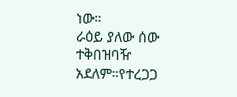ነው።
ራዕይ ያለው ሰው ተቅበዝባዥ አደለም።የተረጋጋ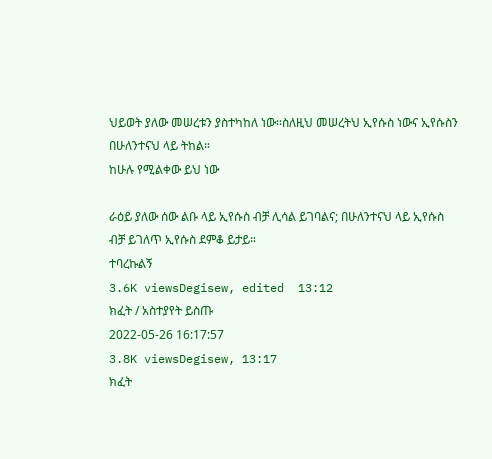ህይወት ያለው መሠረቱን ያስተካከለ ነው።ስለዚህ መሠረትህ ኢየሱስ ነውና ኢየሱስን በሁለንተናህ ላይ ትከል።
ከሁሉ የሚልቀው ይህ ነው

ራዕይ ያለው ሰው ልቡ ላይ ኢየሱስ ብቻ ሊሳል ይገባልና; በሁለንተናህ ላይ ኢየሱስ ብቻ ይገለጥ ኢየሱስ ደምቆ ይታይ።
ተባረኩልኝ
3.6K viewsDegisew, edited  13:12
ክፈት / አስተያየት ይስጡ
2022-05-26 16:17:57
3.8K viewsDegisew, 13:17
ክፈት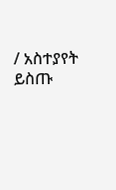/ አስተያየት ይስጡ